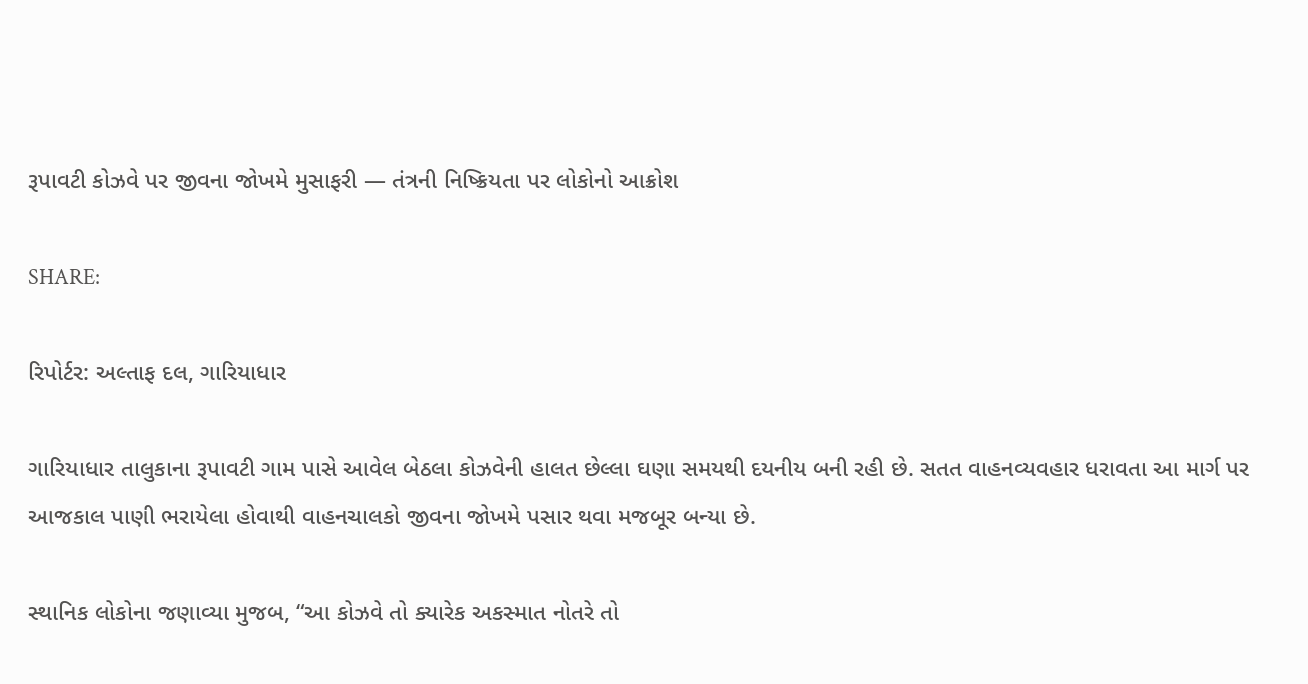રૂપાવટી કોઝવે પર જીવના જોખમે મુસાફરી — તંત્રની નિષ્ક્રિયતા પર લોકોનો આક્રોશ

SHARE:

રિપોર્ટર: અલ્તાફ દલ, ગારિયાધાર

ગારિયાધાર તાલુકાના રૂપાવટી ગામ પાસે આવેલ બેઠલા કોઝવેની હાલત છેલ્લા ઘણા સમયથી દયનીય બની રહી છે. સતત વાહનવ્યવહાર ધરાવતા આ માર્ગ પર આજકાલ પાણી ભરાયેલા હોવાથી વાહનચાલકો જીવના જોખમે પસાર થવા મજબૂર બન્યા છે.

સ્થાનિક લોકોના જણાવ્યા મુજબ, “આ કોઝવે તો ક્યારેક અકસ્માત નોતરે તો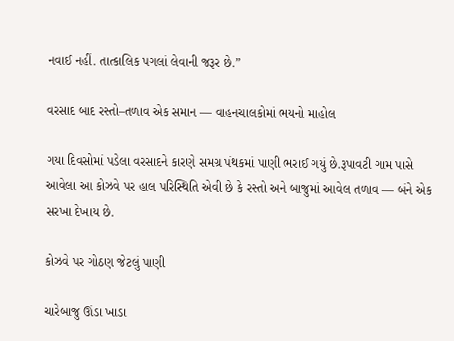નવાઈ નહીં. તાત્કાલિક પગલાં લેવાની જરૂર છે.”

વરસાદ બાદ રસ્તો–તળાવ એક સમાન — વાહનચાલકોમાં ભયનો માહોલ

ગયા દિવસોમાં પડેલા વરસાદને કારણે સમગ્ર પંથકમાં પાણી ભરાઈ ગયું છે.રૂપાવટી ગામ પાસે આવેલા આ કોઝવે પર હાલ પરિસ્થિતિ એવી છે કે રસ્તો અને બાજુમાં આવેલ તળાવ — બંને એક સરખા દેખાય છે.

કોઝવે પર ગોઠણ જેટલું પાણી

ચારેબાજુ ઊંડા ખાડા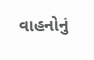વાહનોનું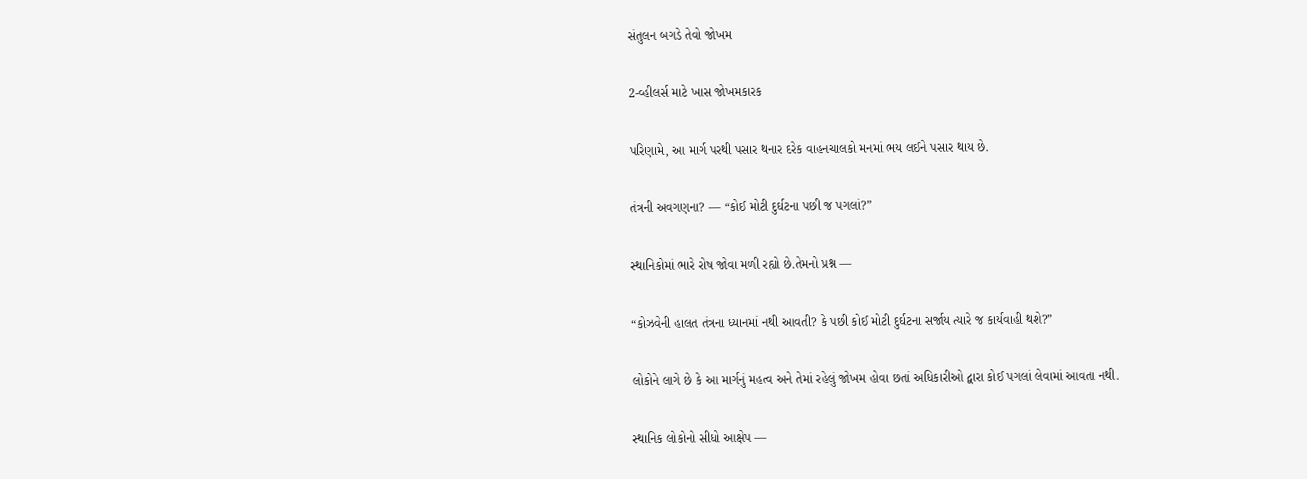સંતુલન બગડે તેવો જોખમ

2-વ્હીલર્સ માટે ખાસ જોખમકારક

પરિણામે, આ માર્ગ પરથી પસાર થનાર દરેક વાહનચાલકો મનમાં ભય લઈને પસાર થાય છે.

તંત્રની અવગણના? — “કોઈ મોટી દુર્ઘટના પછી જ પગલાં?”

સ્થાનિકોમાં ભારે રોષ જોવા મળી રહ્યો છે.તેમનો પ્રશ્ન —

“કોઝવેની હાલત તંત્રના ધ્યાનમાં નથી આવતી? કે પછી કોઈ મોટી દુર્ઘટના સર્જાય ત્યારે જ કાર્યવાહી થશે?”

લોકોને લાગે છે કે આ માર્ગનું મહત્વ અને તેમાં રહેલું જોખમ હોવા છતાં અધિકારીઓ દ્વારા કોઈ પગલાં લેવામાં આવતા નથી.

સ્થાનિક લોકોનો સીધો આક્ષેપ —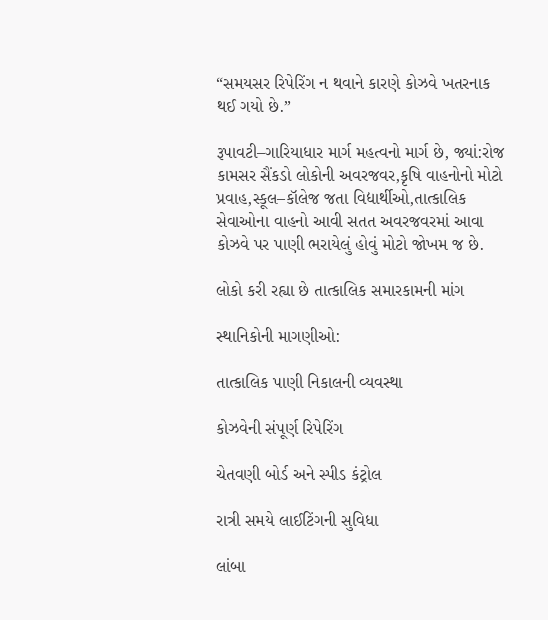“સમયસર રિપેરિંગ ન થવાને કારણે કોઝવે ખતરનાક થઈ ગયો છે.”

રૂપાવટી–ગારિયાધાર માર્ગ મહત્વનો માર્ગ છે, જ્યાં:રોજ કામસર સૈંકડો લોકોની અવરજવર,કૃષિ વાહનોનો મોટો પ્રવાહ,સ્કૂલ–કૉલેજ જતા વિદ્યાર્થીઓ,તાત્કાલિક સેવાઓના વાહનો આવી સતત અવરજવરમાં આવા કોઝવે પર પાણી ભરાયેલું હોવું મોટો જોખમ જ છે.

લોકો કરી રહ્યા છે તાત્કાલિક સમારકામની માંગ

સ્થાનિકોની માગણીઓ:

તાત્કાલિક પાણી નિકાલની વ્યવસ્થા

કોઝવેની સંપૂર્ણ રિપેરિંગ

ચેતવણી બોર્ડ અને સ્પીડ કંટ્રોલ

રાત્રી સમયે લાઈટિંગની સુવિધા

લાંબા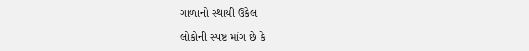ગાળાનો સ્થાયી ઉકેલ

લોકોની સ્પષ્ટ માંગ છે કે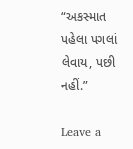“અકસ્માત પહેલા પગલાં લેવાય, પછી નહીં.”

Leave a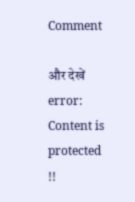Comment

और देखें
error: Content is protected !!